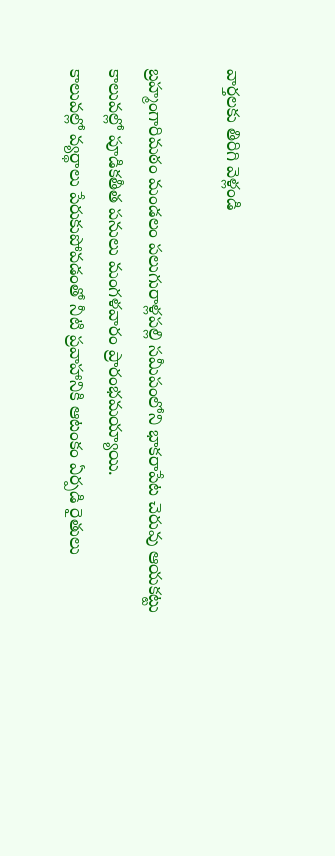వార్తలకు తిరిగి వెళ్లండి

బ్రహ్మంగారిమఠం మండలం పలుగురాళ్లపల్లి సమీపంలోని భాకరాపేట చెరువు ఆయకట్టు కాలువల్లో పూడికతీత పనులు మంగళవారం ప్రారంభమయ్యాయి.
కాలువల్లో వ్యర్థాలు పేరుకుపోవడంతో నీటి ప్రవాహానికి ఆటంకం ఏర్పడి రైతులు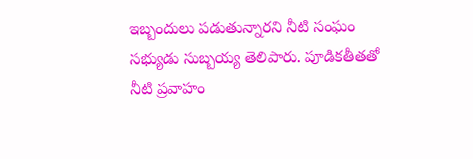ఇబ్బందులు పడుతున్నారని నీటి సంఘం సభ్యుడు సుబ్బయ్య తెలిపారు. పూడికతీతతో నీటి ప్రవాహం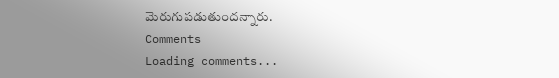మెరుగుపడుతుందన్నారు.
Comments
Loading comments...